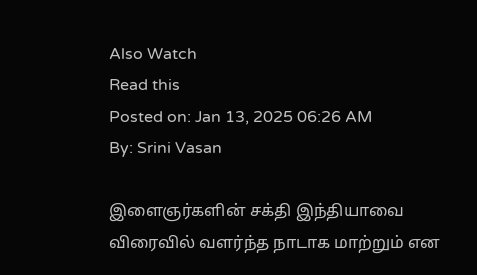Also Watch
Read this
Posted on: Jan 13, 2025 06:26 AM
By: Srini Vasan

இளைஞர்களின் சக்தி இந்தியாவை விரைவில் வளர்ந்த நாடாக மாற்றும் என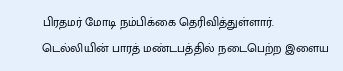பிரதமர் மோடி நம்பிக்கை தெரிவித்துள்ளார்.
டெல்லியின் பாரத் மண்டபத்தில் நடைபெற்ற இளைய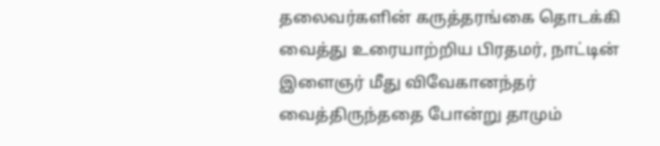தலைவர்களின் கருத்தரங்கை தொடக்கி வைத்து உரையாற்றிய பிரதமர், நாட்டின் இளைஞர் மீது விவேகானந்தர் வைத்திருந்ததை போன்று தாமும்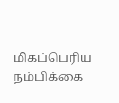மிகப்பெரிய நம்பிக்கை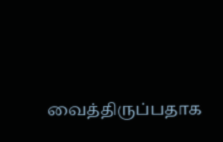வைத்திருப்பதாக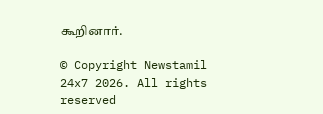கூறினார்.

© Copyright Newstamil 24x7 2026. All rights reserved